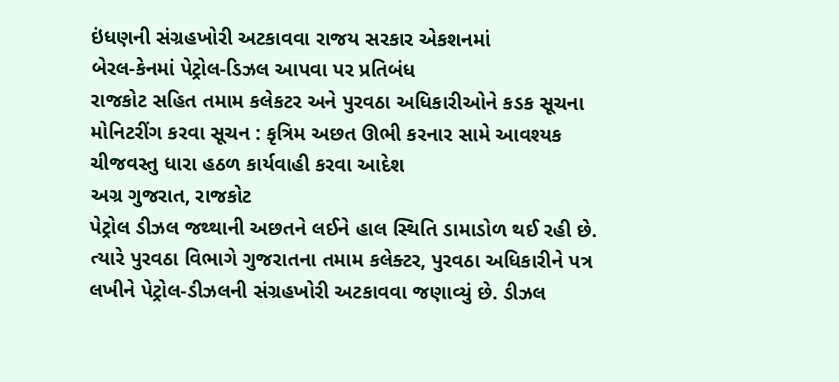ઇંધણની સંગ્રહખોરી અટકાવવા રાજય સરકાર એકશનમાં
બેરલ-કેનમાં પેટ્રોલ-ડિઝલ આપવા પર પ્રતિબંધ
રાજકોટ સહિત તમામ કલેકટર અને પુરવઠા અધિકારીઓને કડક સૂચના મોનિટરીંગ કરવા સૂચન : કૃત્રિમ અછત ઊભી કરનાર સામે આવશ્યક ચીજવસ્તુ ધારા હઠળ કાર્યવાહી કરવા આદેશ
અગ્ર ગુજરાત, રાજકોટ
પેટ્રોલ ડીઝલ જથ્થાની અછતને લઈને હાલ સ્થિતિ ડામાડોળ થઈ રહી છે. ત્યારે પુરવઠા વિભાગે ગુજરાતના તમામ કલેક્ટર, પુરવઠા અધિકારીને પત્ર લખીને પેટ્રોલ-ડીઝલની સંગ્રહખોરી અટકાવવા જણાવ્યું છે. ડીઝલ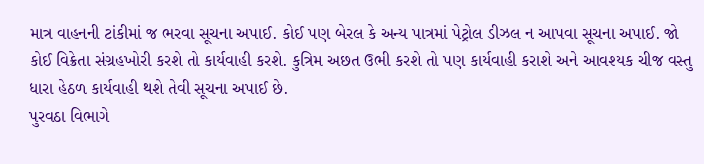માત્ર વાહનની ટાંકીમાં જ ભરવા સૂચના અપાઈ. કોઈ પણ બેરલ કે અન્ય પાત્રમાં પેટ્રોલ ડીઝલ ન આપવા સૂચના અપાઈ. જો કોઈ વિક્રેતા સંગ્રહખોરી કરશે તો કાર્યવાહી કરશે. કુત્રિમ અછત ઉભી કરશે તો પણ કાર્યવાહી કરાશે અને આવશ્યક ચીજ વસ્તુ ધારા હેઠળ કાર્યવાહી થશે તેવી સૂચના અપાઈ છે.
પુરવઠા વિભાગે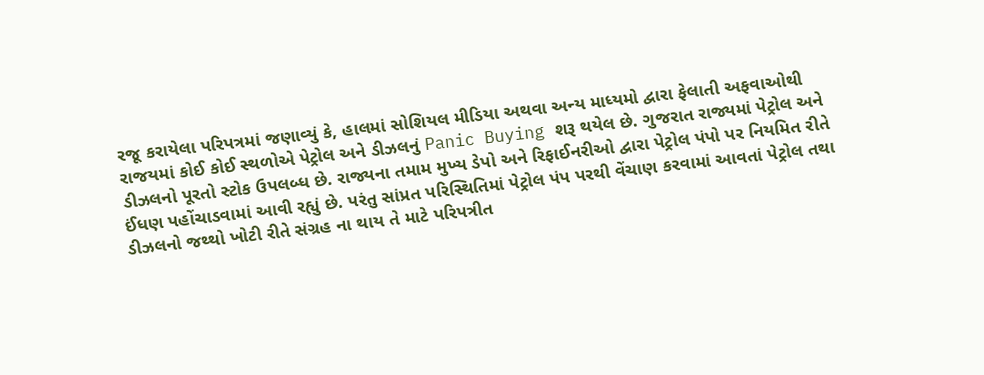રજૂ કરાયેલા પરિપત્રમાં જણાવ્યું કે, હાલમાં સોશિયલ મીડિયા અથવા અન્ય માધ્યમો દ્વારા ફેલાતી અફવાઓથી રાજયમાં કોઈ કોઈ સ્થળોએ પેટ્રોલ અને ડીઝલનું Panic Buying શરૂ થયેલ છે. ગુજરાત રાજ્યમાં પેટ્રોલ અને ડીઝલનો પૂરતો સ્ટોક ઉપલબ્ધ છે. રાજ્યના તમામ મુખ્ય ડેપો અને રિફાઈનરીઓ દ્વારા પેટ્રોલ પંપો પર નિયમિત રીતે ઈંધણ પહોંચાડવામાં આવી રહ્યું છે. પરંતુ સાંપ્રત પરિસ્થિતિમાં પેટ્રોલ પંપ પરથી વેંચાણ કરવામાં આવતાં પેટ્રોલ તથા ડીઝલનો જથ્થો ખોટી રીતે સંગ્રહ ના થાય તે માટે પરિપત્રીત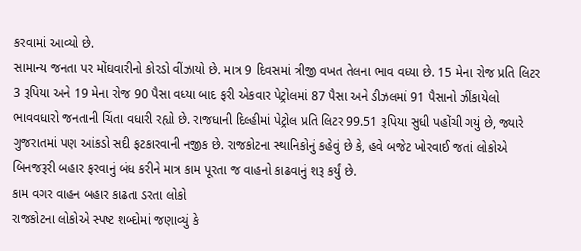કરવામાં આવ્યો છે.
સામાન્ય જનતા પર મોંઘવારીનો કોરડો વીંઝાયો છે. માત્ર 9 દિવસમાં ત્રીજી વખત તેલના ભાવ વધ્યા છે. 15 મેના રોજ પ્રતિ લિટર 3 રૂપિયા અને 19 મેના રોજ 90 પૈસા વધ્યા બાદ ફરી એકવાર પેટ્રોલમાં 87 પૈસા અને ડીઝલમાં 91 પૈસાનો ઝીંકાયેલો ભાવવધારો જનતાની ચિંતા વધારી રહ્યો છે. રાજધાની દિલ્હીમાં પેટ્રોલ પ્રતિ લિટર 99.51 રૂપિયા સુધી પહોંચી ગયું છે, જ્યારે ગુજરાતમાં પણ આંકડો સદી ફટકારવાની નજીક છે. રાજકોટના સ્થાનિકોનું કહેવું છે કે, હવે બજેટ ખોરવાઈ જતાં લોકોએ બિનજરૂરી બહાર ફરવાનું બંધ કરીને માત્ર કામ પૂરતા જ વાહનો કાઢવાનું શરૂ કર્યું છે.
કામ વગર વાહન બહાર કાઢતા ડરતા લોકો
રાજકોટના લોકોએ સ્પષ્ટ શબ્દોમાં જણાવ્યું કે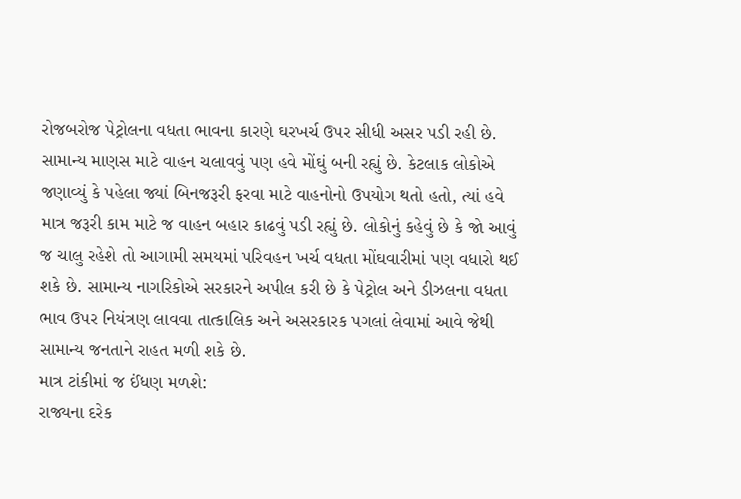રોજબરોજ પેટ્રોલના વધતા ભાવના કારણે ઘરખર્ચ ઉપર સીધી અસર પડી રહી છે. સામાન્ય માણસ માટે વાહન ચલાવવું પણ હવે મોંઘું બની રહ્યું છે. કેટલાક લોકોએ જણાવ્યું કે પહેલા જ્યાં બિનજરૂરી ફરવા માટે વાહનોનો ઉપયોગ થતો હતો, ત્યાં હવે માત્ર જરૂરી કામ માટે જ વાહન બહાર કાઢવું પડી રહ્યું છે. લોકોનું કહેવું છે કે જો આવું જ ચાલુ રહેશે તો આગામી સમયમાં પરિવહન ખર્ચ વધતા મોંઘવારીમાં પણ વધારો થઈ શકે છે. સામાન્ય નાગરિકોએ સરકારને અપીલ કરી છે કે પેટ્રોલ અને ડીઝલના વધતા ભાવ ઉપર નિયંત્રણ લાવવા તાત્કાલિક અને અસરકારક પગલાં લેવામાં આવે જેથી સામાન્ય જનતાને રાહત મળી શકે છે.
માત્ર ટાંકીમાં જ ઈંધણ મળશે:
રાજ્યના દરેક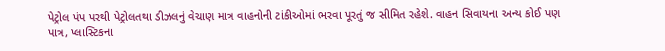પેટ્રોલ પંપ પરથી પેટ્રોલતથા ડીઝલનું વેચાણ માત્ર વાહનોની ટાંકીઓમાં ભરવા પૂરતું જ સીમિત રહેશે. વાહન સિવાયના અન્ય કોઈ પણ પાત્ર, પ્લાસ્ટિકના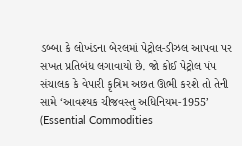ડબ્બા કે લોખંડના બેરલમાં પેટ્રોલ-ડીઝલ આપવા પર સખત પ્રતિબંધ લગાવાયો છે. જો કોઈ પેટ્રોલ પંપ સંચાલક કે વેપારી કૃત્રિમ અછત ઊભી કરશે તો તેની સામે ‘આવશ્યક ચીજવસ્તુ અધિનિયમ-1955’ (Essential Commodities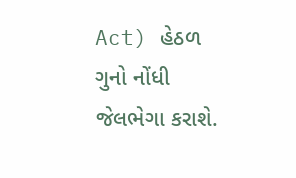Act) હેઠળ ગુનો નોંધી જેલભેગા કરાશે.